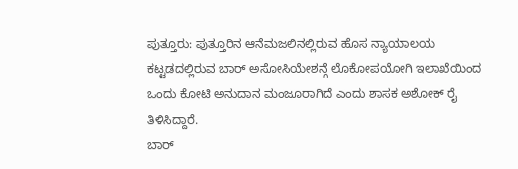ಪುತ್ತೂರು: ಪುತ್ತೂರಿನ ಆನೆಮಜಲಿನಲ್ಲಿರುವ ಹೊಸ ನ್ಯಾಯಾಲಯ ಕಟ್ಟಡದಲ್ಲಿರುವ ಬಾರ್ ಅಸೋಸಿಯೇಶನ್ಗೆ ಲೊಕೋಪಯೋಗಿ ಇಲಾಖೆಯಿಂದ ಒಂದು ಕೋಟಿ ಅನುದಾನ ಮಂಜೂರಾಗಿದೆ ಎಂದು ಶಾಸಕ ಅಶೋಕ್ ರೈ ತಿಳಿಸಿದ್ದಾರೆ.
ಬಾರ್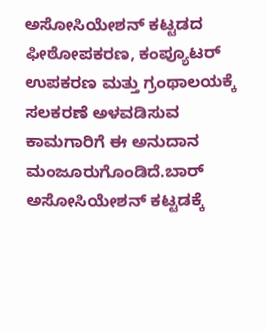ಅಸೋಸಿಯೇಶನ್ ಕಟ್ಟಡದ ಫೀಠೋಪಕರಣ, ಕಂಪ್ಯೂಟರ್ ಉಪಕರಣ ಮತ್ತು ಗ್ರಂಥಾಲಯಕ್ಕೆ ಸಲಕರಣೆ ಅಳವಡಿಸುವ ಕಾಮಗಾರಿಗೆ ಈ ಅನುದಾನ ಮಂಜೂರುಗೊಂಡಿದೆ.ಬಾರ್ ಅಸೋಸಿಯೇಶನ್ ಕಟ್ಟಡಕ್ಕೆ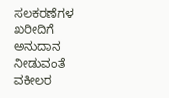ಸಲಕರಣೆಗಳ ಖರೀದಿಗೆ ಅನುದಾನ ನೀಡುವಂತೆ ವಕೀಲರ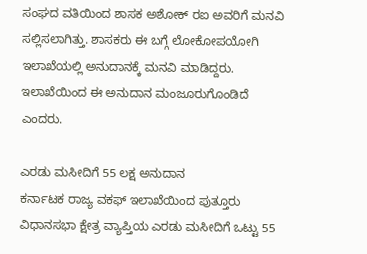ಸಂಘದ ವತಿಯಿಂದ ಶಾಸಕ ಅಶೋಕ್ ರಐ ಅವರಿಗೆ ಮನವಿ ಸಲ್ಲಿಸಲಾಗಿತ್ತು. ಶಾಸಕರು ಈ ಬಗ್ಗೆ ಲೋಕೋಪಯೋಗಿ ಇಲಾಖೆಯಲ್ಲಿ ಅನುದಾನಕ್ಕೆ ಮನವಿ ಮಾಡಿದ್ದರು. ಇಲಾಖೆಯಿಂದ ಈ ಅನುದಾನ ಮಂಜೂರುಗೊಂಡಿದೆ ಎಂದರು.

ಎರಡು ಮಸೀದಿಗೆ 55 ಲಕ್ಷ ಅನುದಾನ
ಕರ್ನಾಟಕ ರಾಜ್ಯ ವಕಫ್ ಇಲಾಖೆಯಿಂದ ಪುತ್ತೂರು ವಿಧಾನಸಭಾ ಕ್ಷೇತ್ರ ವ್ಯಾಪ್ತಿಯ ಎರಡು ಮಸೀದಿಗೆ ಒಟ್ಟು 55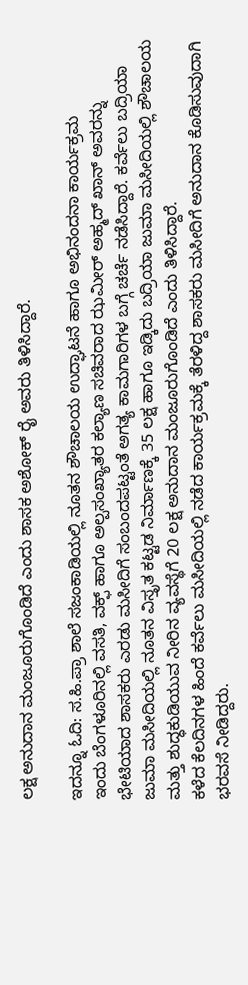ಲಕ್ಷ ಅನುದಾನ ಮಂಜೂರುಗೊಂಡಿದೆ ಎಂದು ಶಾಸಕ ಅಶೋಕ್ ರೈ ಅವರು ತಿಳಿಸಿದ್ದಾರೆ.

ಇದನ್ನೂ ಓದಿ: ಸ.ಹಿ.ಪ್ರಾ ಶಾಲೆ ಸಜಂಕಾಡಿಯಲ್ಲಿ ನೂತನ ಶೌಚಾಲಯ ಉದ್ಘಾಟನೆ ಹಾಗೂ ಅಭಿನಂದನಾ ಕಾರ್ಯಕ್ರಮ
ಇಂದು ಬೆಂಗಳೂರಿನಲ್ಲಿ ವಸತಿ, ವಕ್ಫ್ ಹಾಗೂ ಅಲ್ಪಸಂಖ್ಯಾತರ ಕಲ್ಯಾಣ ಸಚಿವರಾದ ಝಮೀರ್ ಅಹ್ಮದ್ ಖಾನ್ ಅವರನ್ನು ಭೇಟಿಯಾದ ಶಾಸಕರು ಎರಡು ಮಸೀದಿಗೆ ಸಂಬಂದಪಟ್ಟಂತೆ ಅಗತ್ಯ ಕಾಮಗಾರಿಗಳ ಬಗ್ಗೆ ಚರ್ಚೆ ನಡೆಸಿದ್ದಾರೆ. ಕರ್ವೆಲು ಬದ್ರಿಯಾ ಜುಮಾ ಮಸೀದಿಯಲ್ಲಿ ನೂತನ ವಿಸ್ತೃತ ಕಟ್ಟಡ ನಿರ್ಮಾಣಕ್ಕೆ 35 ಲಕ್ಷ ಹಾಗೂ ಇಡ್ಕಿದು ಬದ್ರಿಯಾ ಜುಮಾ ಮಸೀದಿಯಲ್ಲಿ ಶೌಚಾಲಯ ಮತ್ತು ಶುದ್ಧಕುಡಿಯುವ ನೀರಿನ ವ್ಯವಸ್ಥೆಗೆ 20 ಲಕ್ಷ ಅನುದಾನ ಮಂಜೂರುಗೊಂಡಿದೆ ಎಂದು ತಿಳಿಸಿದ್ದಾರೆ.
ಕಳೆದ ಕೆಲದಿನಗಳ ಹಿಂದೆ ಕರ್ವೆಲು ಮಸೀದಿಯಲ್ಲಿ ನಡೆದ ಕಾರ್ಯಕ್ರಮಕ್ಕೆ ತೆರಳಿದ್ದ ಶಾಸಕರು ಮಸೀದಿಗೆ ಅನುದಾನ ಕೊಡಿಸುವುದಾಗಿ ಭರವಸೆ ನೀಡಿದ್ದರು.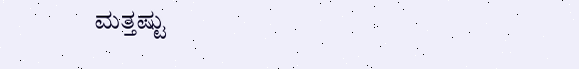ಮತ್ತಷ್ಟು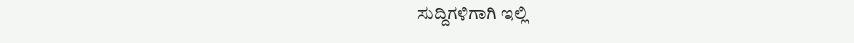ಸುದ್ದಿಗಳಿಗಾಗಿ ಇಲ್ಲಿ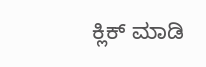ಕ್ಲಿಕ್ ಮಾಡಿ